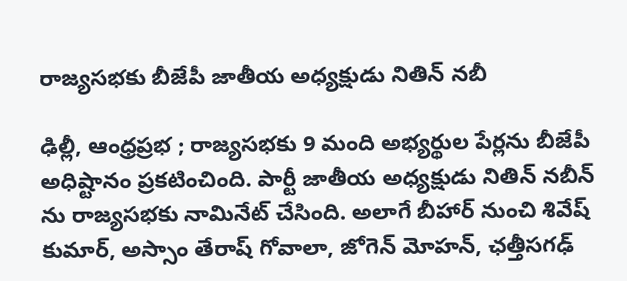రాజ్యసభకు బీజేపీ జాతీయ అధ్యక్షుడు నితిన్ నబీ

ఢిల్లీ, ఆంధ్రప్రభ ; రాజ్యసభకు 9 మంది అభ్యర్థుల పేర్లను బీజేపీ అధిష్టానం ప్రకటించింది. పార్టీ జాతీయ అధ్యక్షుడు నితిన్ నబీన్ ను రాజ్యసభకు నామినేట్ చేసింది. అలాగే బీహార్ నుంచి శివేష్ కుమార్, అస్సాం తేరాష్ గోవాలా, జోగెన్ మోహన్, ఛత్తీసగఢ్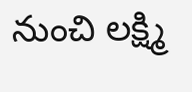నుంచి లక్ష్మి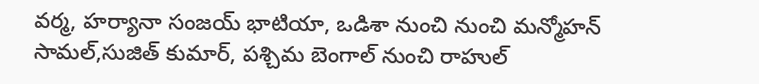వర్మ, హర్యానా సంజయ్ భాటియా, ఒడిశా నుంచి నుంచి మన్మోహన్ సామల్,సుజిత్ కుమార్, పశ్చిమ బెంగాల్ నుంచి రాహుల్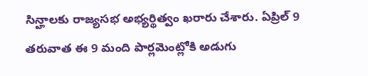సిన్హాలకు రాజ్యసభ అభ్యర్థిత్వం ఖరారు చేశారు. ఏప్రిల్ 9 తరువాత ఈ 9 మంది పార్లమెంట్లోకి అడుగు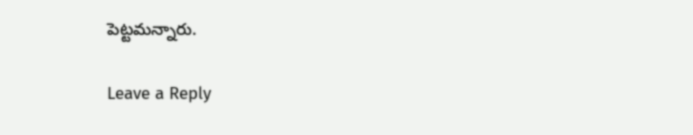పెట్టమన్నారు.

Leave a Reply